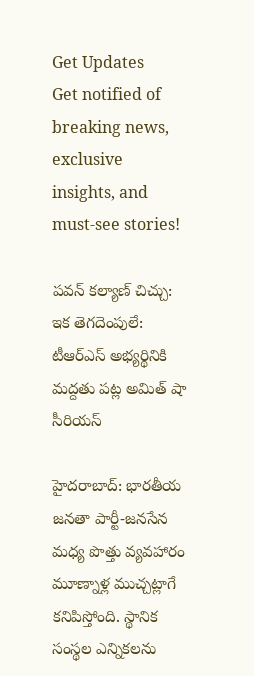Get Updates
Get notified of breaking news, exclusive insights, and must-see stories!

పవన్ కల్యాణ్ చిచ్చు: ఇక తెగదెంపులే: టీఆర్ఎస్ అభ్యర్థినికి మద్దతు పట్ల అమిత్ షా సీరియస్

హైదరాబాద్: భారతీయ జనతా పార్టీ-జనసేన మధ్య పొత్తు వ్యవహారం మూణ్నాళ్ల ముచ్చట్లాగే కనిపిస్తోంది. స్థానిక సంస్థల ఎన్నికలను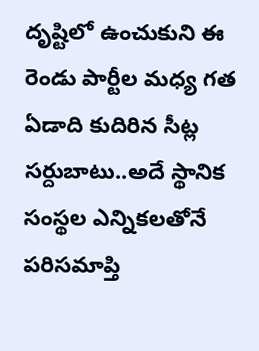దృష్టిలో ఉంచుకుని ఈ రెండు పార్టీల మధ్య గత ఏడాది కుదిరిన సీట్ల సర్దుబాటు..అదే స్థానిక సంస్థల ఎన్నికలతోనే పరిసమాప్తి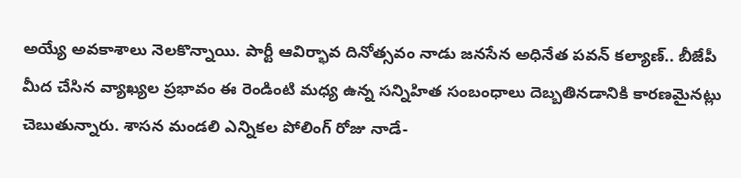అయ్యే అవకాశాలు నెలకొన్నాయి. పార్టీ ఆవిర్భావ దినోత్సవం నాడు జనసేన అధినేత పవన్ కల్యాణ్.. బీజేపీ మీద చేసిన వ్యాఖ్యల ప్రభావం ఈ రెండింటి మధ్య ఉన్న సన్నిహిత సంబంధాలు దెబ్బతినడానికి కారణమైనట్లు చెబుతున్నారు. శాసన మండలి ఎన్నికల పోలింగ్ రోజు నాడే-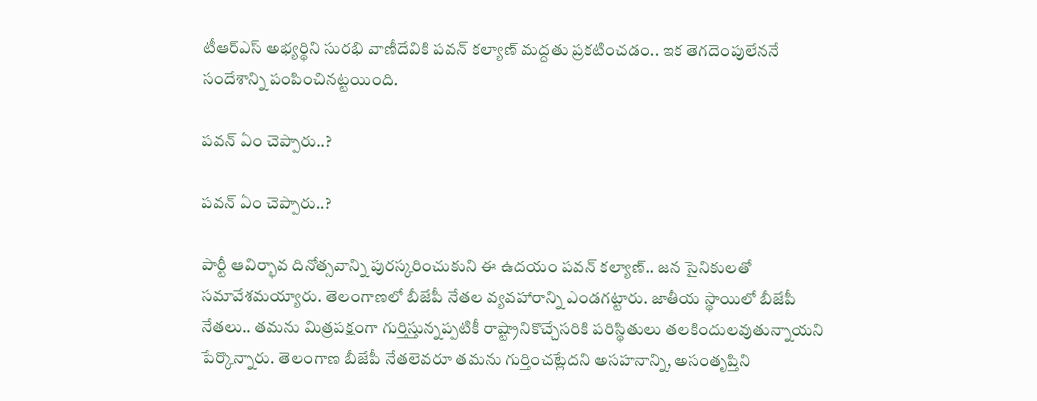టీఆర్ఎస్ అభ్యర్థిని సురభి వాణీదేవికి పవన్ కల్యాణ్ మద్దతు ప్రకటించడం.. ఇక తెగదెంపులేననే సందేశాన్ని పంపించినట్టయింది.

పవన్ ఏం చెప్పారు..?

పవన్ ఏం చెప్పారు..?

పార్టీ ఆవిర్భావ దినోత్సవాన్ని పురస్కరించుకుని ఈ ఉదయం పవన్ కల్యాణ్.. జన సైనికులతో సమావేశమయ్యారు. తెలంగాణలో బీజేపీ నేతల వ్యవహారాన్ని ఎండగట్టారు. జాతీయ స్థాయిలో బీజేపీ నేతలు.. తమను మిత్రపక్షంగా గుర్తిస్తున్నప్పటికీ రాష్ట్రానికొచ్చేసరికి పరిస్థితులు తలకిందులవుతున్నాయని పేర్కొన్నారు. తెలంగాణ బీజేపీ నేతలెవరూ తమను గుర్తించట్లేదని అసహనాన్ని, అసంతృప్తిని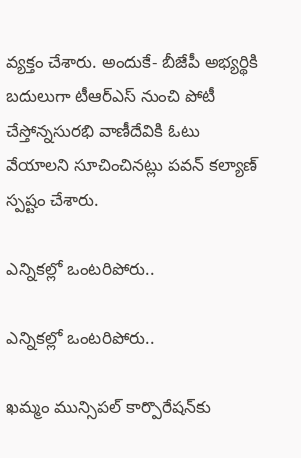వ్యక్తం చేశారు. అందుకే- బీజేపీ అభ్యర్థికి బదులుగా టీఆర్ఎస్ నుంచి పోటీ చేస్తోన్నసురభి వాణీదేవికి ఓటు వేయాలని సూచించినట్లు పవన్ కల్యాణ్ స్పష్టం చేశారు.

ఎన్నికల్లో ఒంటరిపోరు..

ఎన్నికల్లో ఒంటరిపోరు..

ఖమ్మం మున్సిపల్ కార్పొరేషన్‌కు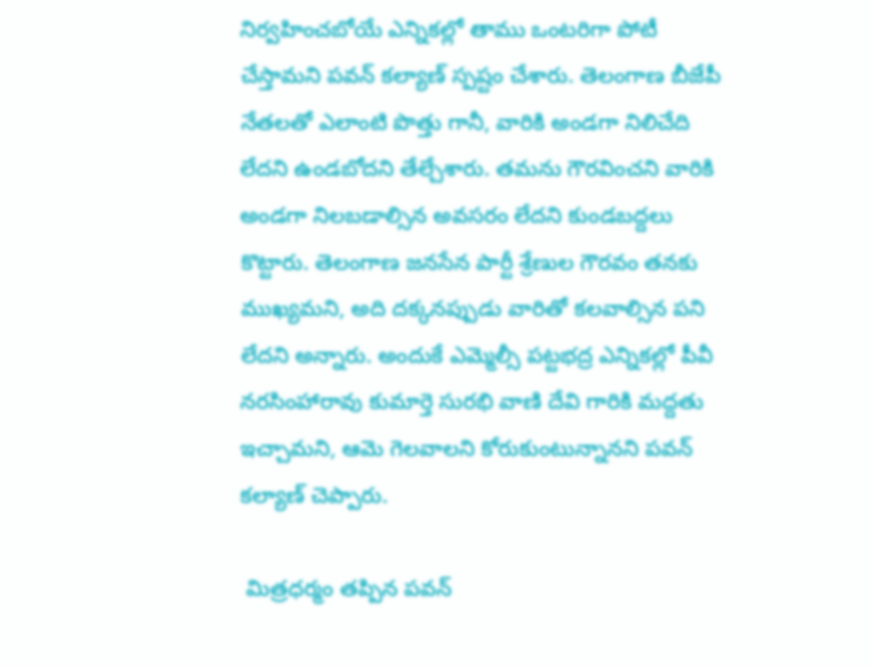నిర్వహించబోయే ఎన్నికల్లో తాము ఒంటరిగా పోటీ చేస్తామని పవన్ కల్యాణ్ స్పష్టం చేశారు. తెలంగాణ బీజేపీ నేతలతో ఎలాంటి పొత్తు గానీ, వారికి అండగా నిలిచేది లేదని ఉండబోదని తేల్చేశారు. తమను గౌరవించని వారికి అండగా నిలబడాల్సిన అవసరం లేదని కుండబద్దలు కొట్టారు. తెలంగాణ జనసేన పార్టీ శ్రేణుల గౌరవం తనకు ముఖ్యమని, అది దక్కనప్పుడు వారితో కలవాల్సిన పని లేదని అన్నారు. అందుకే ఎమ్మెల్సీ పట్టభద్ర ఎన్నికల్లో పీవీ నరసింహారావు కుమార్తె సురభి వాణి దేవి గారికి మద్దతు ఇచ్చామని, ఆమె గెలవాలని కోరుకుంటున్నానని పవన్ కల్యాణ్ చెప్పారు.

 మిత్రధర్మం తప్పిన పవన్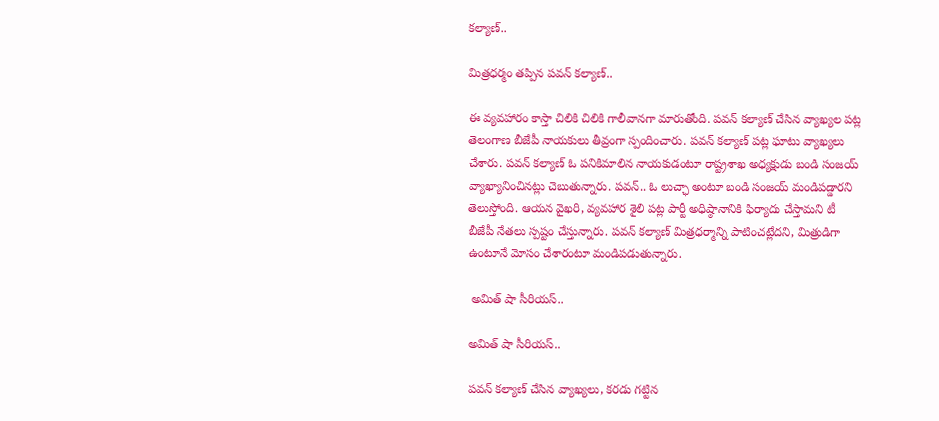కల్యాణ్..

మిత్రధర్మం తప్పిన పవన్ కల్యాణ్..

ఈ వ్యవహారం కాస్తా చిలికి చిలికి గాలీవానగా మారుతోంది. పవన్ కల్యాణ్ చేసిన వ్యాఖ్యల పట్ల తెలంగాణ బీజేపీ నాయకులు తీవ్రంగా స్పందించారు. పవన్ కల్యాణ్‌ పట్ల ఘాటు వ్యాఖ్యలు చేశారు. పవన్ కల్యాణ్ ఓ పనికిమాలిన నాయకుడంటూ రాష్ట్రశాఖ అధ్యక్షుడు బండి సంజయ్ వ్యాఖ్యానించినట్లు చెబుతున్నారు. పవన్.. ఓ లుచ్ఛా అంటూ బండి సంజయ్ మండిపడ్డారని తెలుస్తోంది. ఆయన వైఖరి, వ్యవహార శైలి పట్ల పార్టీ అధిష్ఠానానికి ఫిర్యాదు చేస్తామని టీ బీజేపీ నేతలు స్పష్టం చేస్తున్నారు. పవన్ కల్యాణ్ మిత్రధర్మాన్ని పాటించట్లేదని, మిత్రుడిగా ఉంటూనే మోసం చేశారంటూ మండిపడుతున్నారు.

 అమిత్ షా సీరియస్..

అమిత్ షా సీరియస్..

పవన్ కల్యాణ్ చేసిన వ్యాఖ్యలు, కరడు గట్టిన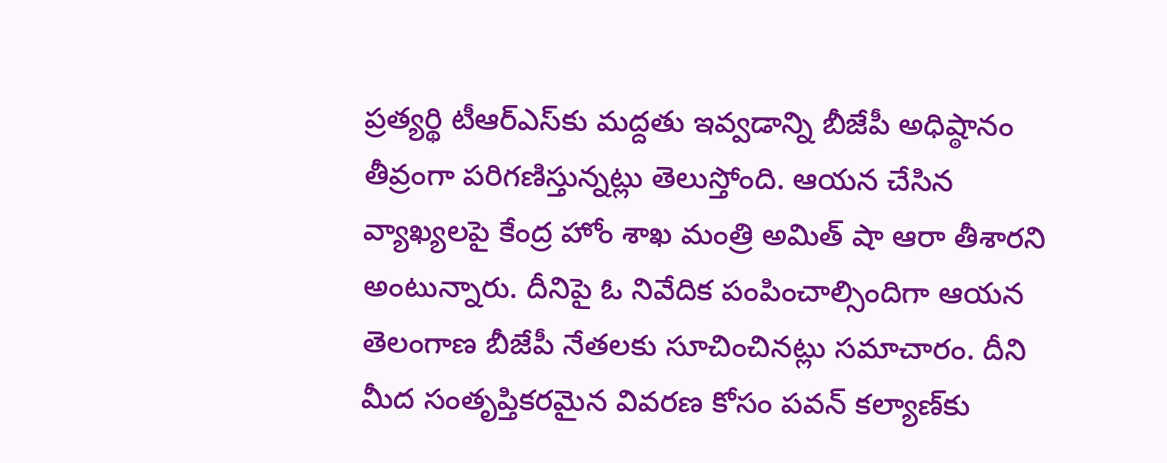ప్రత్యర్థి టీఆర్ఎస్‌కు మద్దతు ఇవ్వడాన్ని బీజేపీ అధిష్ఠానం తీవ్రంగా పరిగణిస్తున్నట్లు తెలుస్తోంది. ఆయన చేసిన వ్యాఖ్యలపై కేంద్ర హోం శాఖ మంత్రి అమిత్ షా ఆరా తీశారని అంటున్నారు. దీనిపై ఓ నివేదిక పంపించాల్సిందిగా ఆయన తెలంగాణ బీజేపీ నేతలకు సూచించినట్లు సమాచారం. దీని మీద సంతృప్తికరమైన వివరణ కోసం పవన్ కల్యాణ్‌కు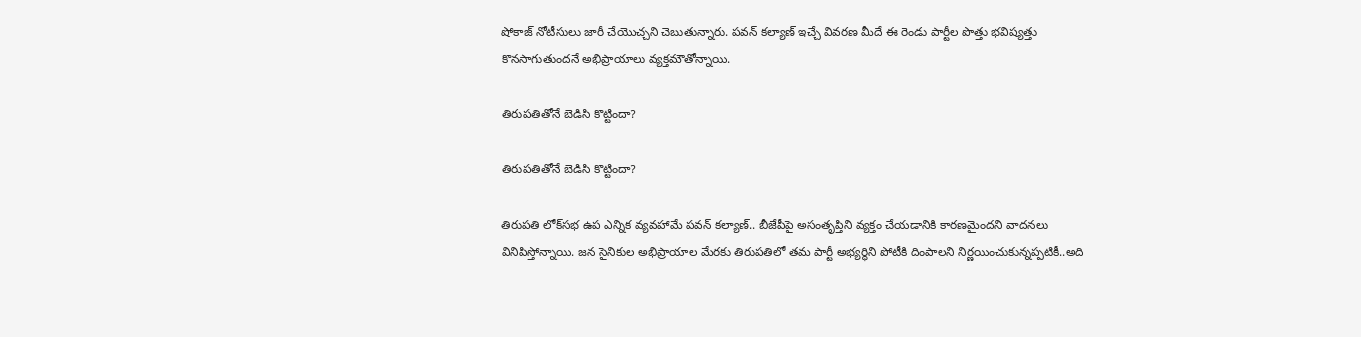షోకాజ్ నోటీసులు జారీ చేయొచ్చని చెబుతున్నారు. పవన్ కల్యాణ్ ఇచ్చే వివరణ మీదే ఈ రెండు పార్టీల పొత్తు భవిష్యత్తు కొనసాగుతుందనే అభిప్రాయాలు వ్యక్తమౌతోన్నాయి.

తిరుపతితోనే బెడిసి కొట్టిందా?

తిరుపతితోనే బెడిసి కొట్టిందా?

తిరుపతి లోక్‌సభ ఉప ఎన్నిక వ్యవహామే పవన్ కల్యాణ్.. బీజేపీపై అసంతృప్తిని వ్యక్తం చేయడానికి కారణమైందని వాదనలు వినిపిస్తోన్నాయి. జన సైనికుల అభిప్రాయాల మేరకు తిరుపతిలో తమ పార్టీ అభ్యర్థిని పోటీకి దింపాలని నిర్ణయించుకున్నప్పటికీ..అది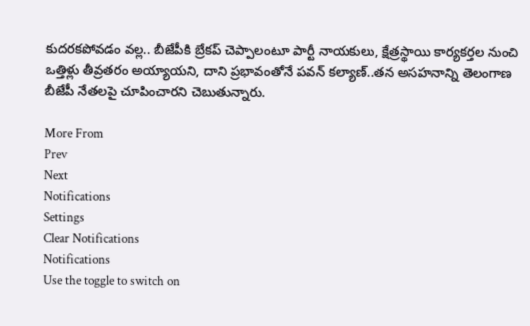కుదరకపోవడం వల్ల.. బీజేపీకి బ్రేకప్ చెప్పాలంటూ పార్టీ నాయకులు, క్షేత్రస్థాయి కార్యకర్తల నుంచి ఒత్తిళ్లు తీవ్రతరం అయ్యాయని, దాని ప్రభావంతోనే పవన్ కల్యాణ్..తన అసహనాన్ని తెలంగాణ బీజేపీ నేతలపై చూపించారని చెబుతున్నారు.

More From
Prev
Next
Notifications
Settings
Clear Notifications
Notifications
Use the toggle to switch on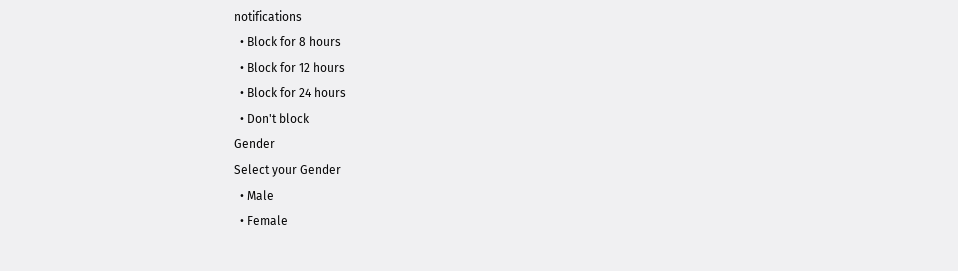notifications
  • Block for 8 hours
  • Block for 12 hours
  • Block for 24 hours
  • Don't block
Gender
Select your Gender
  • Male
  • Female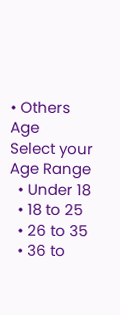• Others
Age
Select your Age Range
  • Under 18
  • 18 to 25
  • 26 to 35
  • 36 to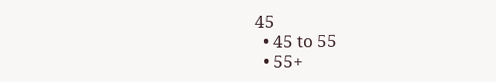45
  • 45 to 55
  • 55+